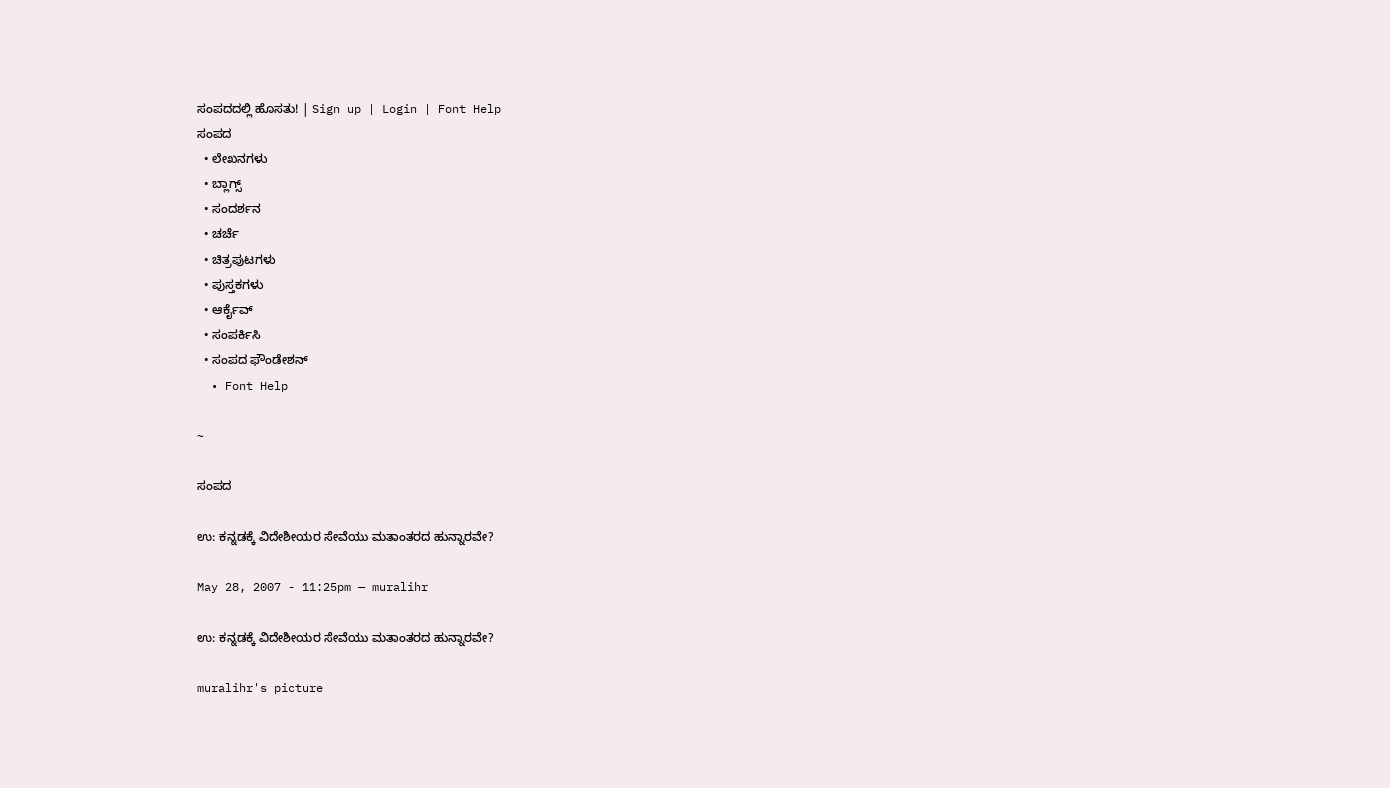ಸಂಪದದಲ್ಲಿ ಹೊಸತು! | Sign up | Login | Font Help
ಸಂಪದ
  • ಲೇಖನಗಳು
  • ಬ್ಲಾಗ್ಸ್
  • ಸಂದರ್ಶನ
  • ಚರ್ಚೆ
  • ಚಿತ್ರಪುಟಗಳು
  • ಪುಸ್ತಕಗಳು
  • ಆರ್ಕೈವ್
  • ಸಂಪರ್ಕಿಸಿ
  • ಸಂಪದ ಫೌಂಡೇಶನ್
  • Font Help

~

ಸಂಪದ

ಉ: ಕನ್ನಡಕ್ಕೆ ವಿದೇಶೀಯರ ಸೇವೆಯು ಮತಾಂತರದ ಹುನ್ನಾರವೇ?

May 28, 2007 - 11:25pm — muralihr

ಉ: ಕನ್ನಡಕ್ಕೆ ವಿದೇಶೀಯರ ಸೇವೆಯು ಮತಾಂತರದ ಹುನ್ನಾರವೇ?

muralihr's picture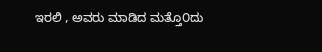ಇರಲಿ , ಅವರು ಮಾಡಿದ ಮತ್ತೊ೦ದು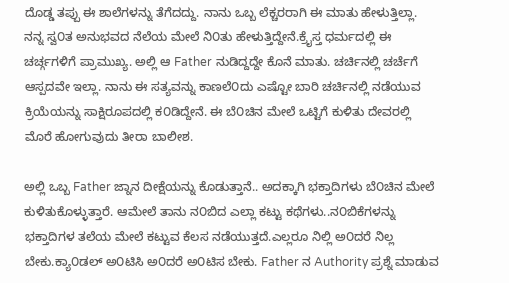ದೊಡ್ಡ ತಪ್ಪು ಈ ಶಾಲೆಗಳನ್ನು ತೆಗೆದದ್ದು. ನಾನು ಒಬ್ಬ ಲೆಕ್ಚರರಾಗಿ ಈ ಮಾತು ಹೇಳುತ್ತಿಲ್ಲಾ.
ನನ್ನ ಸ್ವ೦ತ ಅನುಭವದ ನೆಲೆಯ ಮೇಲೆ ನಿ೦ತು ಹೇಳುತ್ತಿದ್ದೇನೆ.ಕ್ರೈಸ್ತ ಧರ್ಮದಲ್ಲಿ ಈ ಚರ್ಚ್ಗಗಳಿಗೆ ಪ್ರಾಮುಖ್ಯ. ಅಲ್ಲಿ ಆ Father ನುಡಿದ್ದದ್ದೇ ಕೊನೆ ಮಾತು. ಚರ್ಚಿನಲ್ಲಿ ಚರ್ಚೆಗೆ ಆಸ್ಪದವೇ ಇಲ್ಲಾ. ನಾನು ಈ ಸತ್ಯವನ್ನು ಕಾಣಲೆ೦ದು ಎಷ್ಟೋ ಬಾರಿ ಚರ್ಚಿನಲ್ಲಿ ನಡೆಯುವ ಕ್ರಿಯೆಯನ್ನು ಸಾಕ್ಷಿರೂಪದಲ್ಲಿ ಕ೦ಡಿದ್ದೇನೆ. ಈ ಬೆ೦ಚಿನ ಮೇಲೆ ಒಟ್ಟಿಗೆ ಕುಳಿತು ದೇವರಲ್ಲಿ ಮೊರೆ ಹೋಗುವುದು ತೀರಾ ಬಾಲೀಶ.

ಅಲ್ಲಿ ಒಬ್ಬ Father ಜ್ನಾನ ದೀಕ್ಷೆಯನ್ನು ಕೊಡುತ್ತಾನೆ.. ಅದಕ್ಕಾಗಿ ಭಕ್ತಾದಿಗಳು ಬೆ೦ಚಿನ ಮೇಲೆ ಕುಳಿತುಕೊಳ್ಳುತ್ತಾರೆ. ಆಮೇಲೆ ತಾನು ನ೦ಬಿದ ಎಲ್ಲಾ ಕಟ್ಟು ಕಥೆಗಳು..ನ೦ಬಿಕೆಗಳನ್ನು ಭಕ್ತಾದಿಗಳ ತಲೆಯ ಮೇಲೆ ಕಟ್ಟುವ ಕೆಲಸ ನಡೆಯುತ್ತದೆ.ಎಲ್ಲರೂ ನಿಲ್ಲಿ ಅ೦ದರೆ ನಿಲ್ಲ ಬೇಕು.ಕ್ಯಾ೦ಡಲ್ ಅ೦ಟಿಸಿ ಅ೦ದರೆ ಅ೦ಟಿಸ ಬೇಕು. Father ನ Authority ಪ್ರಶ್ನೆ ಮಾಡುವ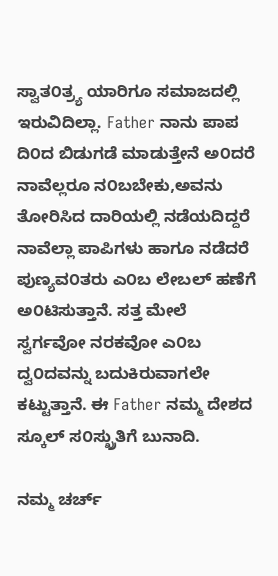ಸ್ವಾತ೦ತ್ರ್ಯ ಯಾರಿಗೂ ಸಮಾಜದಲ್ಲಿ ಇರುವಿದಿಲ್ಲಾ. Father ನಾನು ಪಾಪ ದಿ೦ದ ಬಿಡುಗಡೆ ಮಾಡುತ್ತೇನೆ ಅ೦ದರೆ ನಾವೆಲ್ಲರೂ ನ೦ಬಬೇಕು,ಅವನು ತೋರಿಸಿದ ದಾರಿಯಲ್ಲಿ ನಡೆಯದಿದ್ದರೆ ನಾವೆಲ್ಲಾ ಪಾಪಿಗಳು ಹಾಗೂ ನಡೆದರೆ ಪುಣ್ಯವ೦ತರು ಎ೦ಬ ಲೇಬಲ್ ಹಣೆಗೆ ಅ೦ಟಿಸುತ್ತಾನೆ. ಸತ್ತ ಮೇಲೆ ಸ್ವರ್ಗವೋ ನರಕವೋ ಎ೦ಬ ದ್ವ೦ದವನ್ನು ಬದುಕಿರುವಾಗಲೇ ಕಟ್ಟುತ್ತಾನೆ. ಈ Father ನಮ್ಮ ದೇಶದ ಸ್ಕೂಲ್ ಸ೦ಸ್ಖ್ರುತಿಗೆ ಬುನಾದಿ.

ನಮ್ಮ ಚರ್ಚ್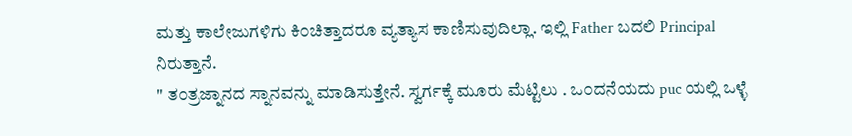ಮತ್ತು ಕಾಲೇಜುಗಳಿಗು ಕಿ೦ಚಿತ್ತಾದರೂ ವ್ಯತ್ಯಾಸ ಕಾಣಿಸುವುದಿಲ್ಲಾ. ಇಲ್ಲಿ Father ಬದಲಿ Principal ನಿರುತ್ತಾನೆ.
" ತ೦ತ್ರಜ್ನಾನದ ಸ್ನಾನವನ್ನು ಮಾಡಿಸುತ್ತೇನೆ. ಸ್ವರ್ಗಕ್ಕೆ ಮೂರು ಮೆಟ್ಟಿಲು . ಒ೦ದನೆಯದು puc ಯಲ್ಲಿ ಒಳ್ಳೆ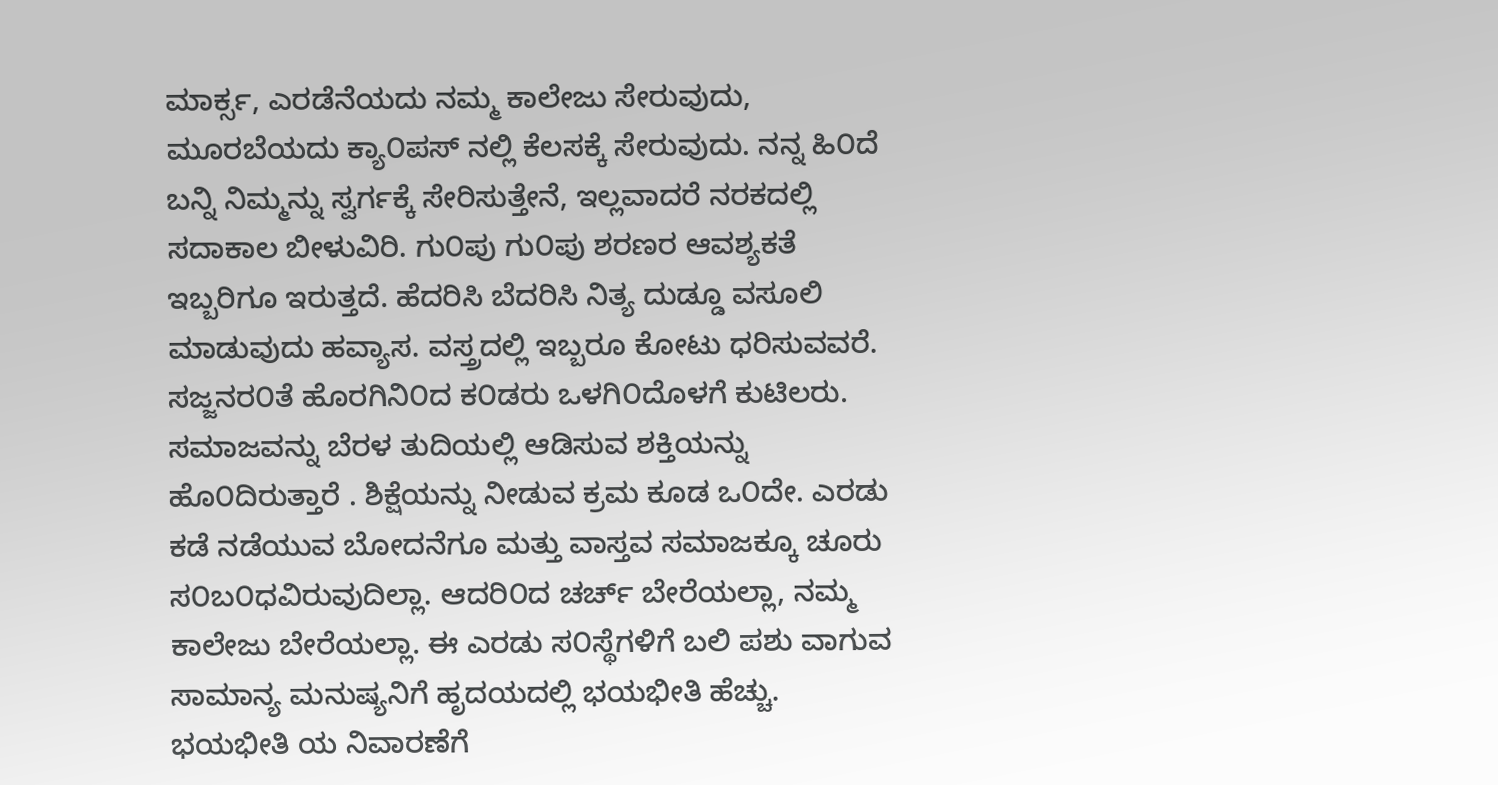ಮಾರ್ಕ್ಸ, ಎರಡೆನೆಯದು ನಮ್ಮ ಕಾಲೇಜು ಸೇರುವುದು, ಮೂರಬೆಯದು ಕ್ಯಾ೦ಪಸ್ ನಲ್ಲಿ ಕೆಲಸಕ್ಕೆ ಸೇರುವುದು. ನನ್ನ ಹಿ೦ದೆ ಬನ್ನಿ ನಿಮ್ಮನ್ನು ಸ್ವರ್ಗಕ್ಕೆ ಸೇರಿಸುತ್ತೇನೆ, ಇಲ್ಲವಾದರೆ ನರಕದಲ್ಲಿ ಸದಾಕಾಲ ಬೀಳುವಿರಿ. ಗು೦ಪು ಗು೦ಪು ಶರಣರ ಆವಶ್ಯಕತೆ ಇಬ್ಬರಿಗೂ ಇರುತ್ತದೆ. ಹೆದರಿಸಿ ಬೆದರಿಸಿ ನಿತ್ಯ ದುಡ್ಡೂ ವಸೂಲಿ ಮಾಡುವುದು ಹವ್ಯಾಸ. ವಸ್ತ್ರದಲ್ಲಿ ಇಬ್ಬರೂ ಕೋಟು ಧರಿಸುವವರೆ. ಸಜ್ಜನರ೦ತೆ ಹೊರಗಿನಿ೦ದ ಕ೦ಡರು ಒಳಗಿ೦ದೊಳಗೆ ಕುಟಿಲರು. ಸಮಾಜವನ್ನು ಬೆರಳ ತುದಿಯಲ್ಲಿ ಆಡಿಸುವ ಶಕ್ತಿಯನ್ನು ಹೊ೦ದಿರುತ್ತಾರೆ . ಶಿಕ್ಷೆಯನ್ನು ನೀಡುವ ಕ್ರಮ ಕೂಡ ಒ೦ದೇ. ಎರಡು ಕಡೆ ನಡೆಯುವ ಬೋದನೆಗೂ ಮತ್ತು ವಾಸ್ತವ ಸಮಾಜಕ್ಕೂ ಚೂರು ಸ೦ಬ೦ಧವಿರುವುದಿಲ್ಲಾ. ಆದರಿ೦ದ ಚರ್ಚ್ ಬೇರೆಯಲ್ಲಾ, ನಮ್ಮ ಕಾಲೇಜು ಬೇರೆಯಲ್ಲಾ. ಈ ಎರಡು ಸ೦ಸ್ಥೆಗಳಿಗೆ ಬಲಿ ಪಶು ವಾಗುವ ಸಾಮಾನ್ಯ ಮನುಷ್ಯನಿಗೆ ಹೃದಯದಲ್ಲಿ ಭಯಭೀತಿ ಹೆಚ್ಚು. ಭಯಭೀತಿ ಯ ನಿವಾರಣೆಗೆ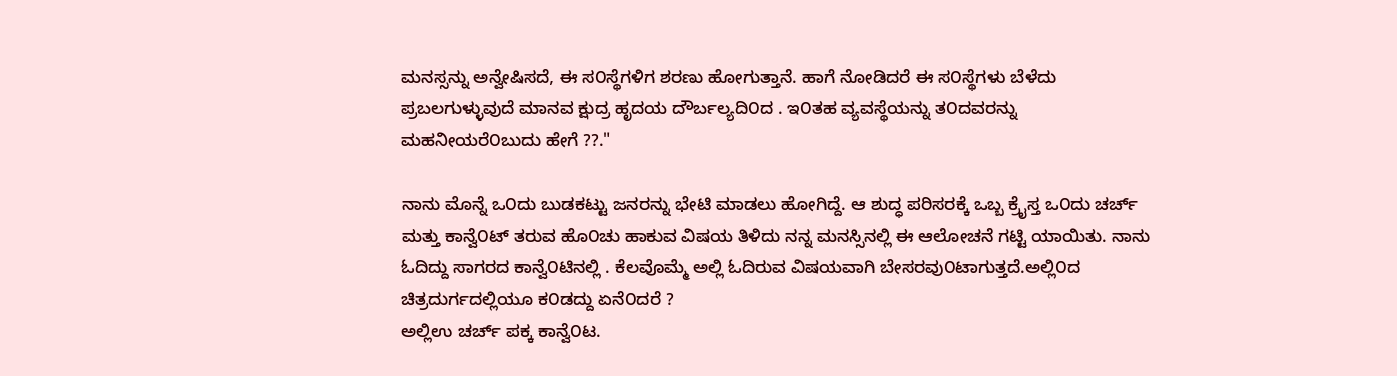ಮನಸ್ಸನ್ನು ಅನ್ವೇಷಿಸದೆ, ಈ ಸ೦ಸ್ಥೆಗಳಿಗ ಶರಣು ಹೋಗುತ್ತಾನೆ. ಹಾಗೆ ನೋಡಿದರೆ ಈ ಸ೦ಸ್ಥೆಗಳು ಬೆಳೆದು ಪ್ರಬಲಗುಳ್ಳುವುದೆ ಮಾನವ ಕ್ಷುದ್ರ ಹೃದಯ ದೌರ್ಬಲ್ಯದಿ೦ದ . ಇ೦ತಹ ವ್ಯವಸ್ಥೆಯನ್ನು ತ೦ದವರನ್ನು ಮಹನೀಯರೆ೦ಬುದು ಹೇಗೆ ??."

ನಾನು ಮೊನ್ನೆ ಒ೦ದು ಬುಡಕಟ್ಟು ಜನರನ್ನು ಭೇಟಿ ಮಾಡಲು ಹೋಗಿದ್ದೆ. ಆ ಶುದ್ಧ ಪರಿಸರಕ್ಕೆ ಒಬ್ಬ ಕ್ರೈಸ್ತ ಒ೦ದು ಚರ್ಚ್ ಮತ್ತು ಕಾನ್ವೆ೦ಟ್ ತರುವ ಹೊ೦ಚು ಹಾಕುವ ವಿಷಯ ತಿಳಿದು ನನ್ನ ಮನಸ್ಸಿನಲ್ಲಿ ಈ ಆಲೋಚನೆ ಗಟ್ಟಿ ಯಾಯಿತು. ನಾನು ಓದಿದ್ದು ಸಾಗರದ ಕಾನ್ವೆ೦ಟಿನಲ್ಲಿ . ಕೆಲವೊಮ್ಮೆ ಅಲ್ಲಿ ಓದಿರುವ ವಿಷಯವಾಗಿ ಬೇಸರವು೦ಟಾಗುತ್ತದೆ.ಅಲ್ಲಿ೦ದ ಚಿತ್ರದುರ್ಗದಲ್ಲಿಯೂ ಕ೦ಡದ್ದು ಏನೆ೦ದರೆ ?
ಅಲ್ಲಿಉ ಚರ್ಚ್ ಪಕ್ಕ ಕಾನ್ವೆ೦ಟ.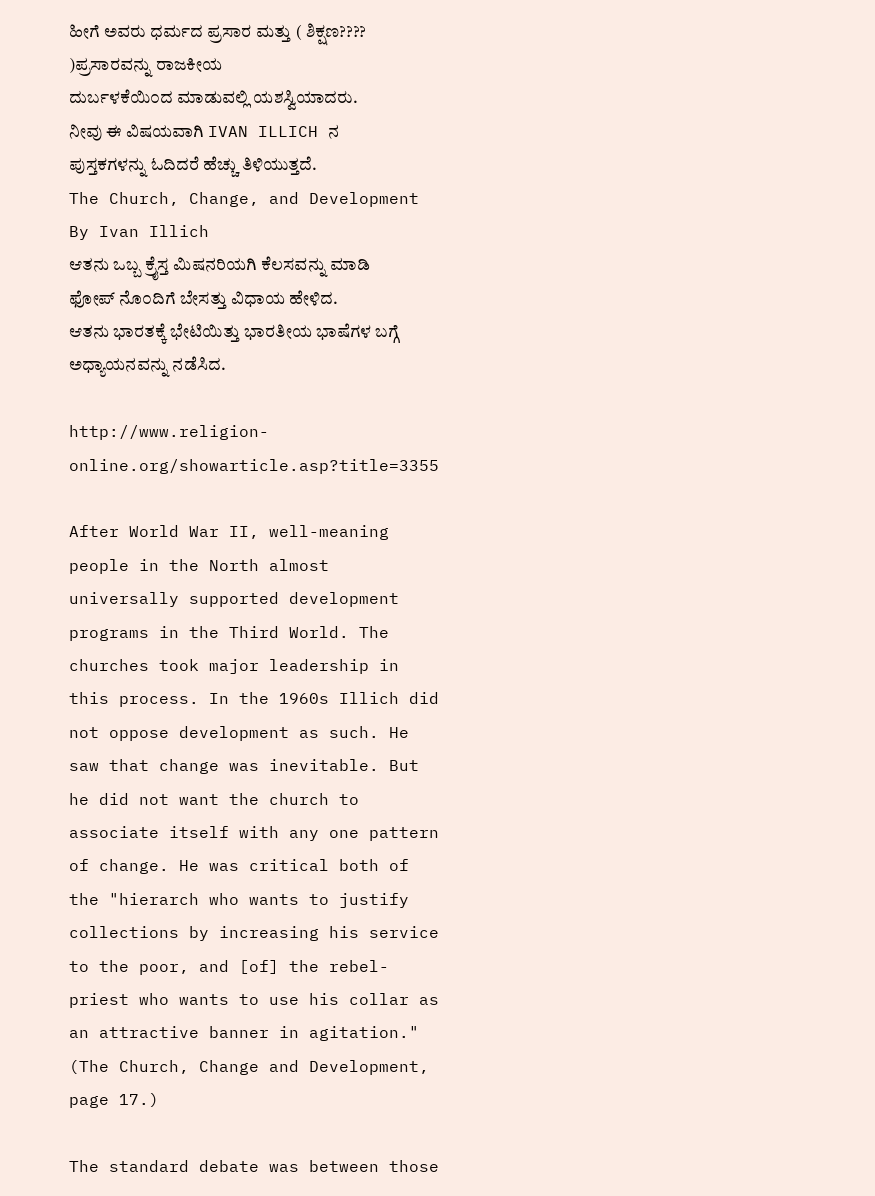ಹೀಗೆ ಅವರು ಧರ್ಮದ ಪ್ರಸಾರ ಮತ್ತು ( ಶಿಕ್ಷಣ???? )ಪ್ರಸಾರವನ್ನು ರಾಜಕೀಯ
ದುರ್ಬಳಕೆಯಿ೦ದ ಮಾಡುವಲ್ಲಿ ಯಶಸ್ವಿಯಾದರು.
ನೀವು ಈ ವಿಷಯವಾಗಿ IVAN ILLICH ನ ಪುಸ್ತಕಗಳನ್ನು ಓದಿದರೆ ಹೆಚ್ಚು ತಿಳಿಯುತ್ತದೆ.
The Church, Change, and Development By Ivan Illich
ಆತನು ಒಬ್ಬ ಕ್ರೈಸ್ತ ಮಿಷನರಿಯಗಿ ಕೆಲಸವನ್ನು ಮಾಡಿ ಫೋಪ್ ನೊ೦ದಿಗೆ ಬೇಸತ್ತು ವಿಧಾಯ ಹೇಳಿದ.
ಆತನು ಭಾರತಕ್ಕೆ ಭೇಟಿಯಿತ್ತು ಭಾರತೀಯ ಭಾಷೆಗಳ ಬಗ್ಗೆ ಅಧ್ಯಾಯನವನ್ನು ನಡೆಸಿದ.

http://www.religion-online.org/showarticle.asp?title=3355

After World War II, well-meaning people in the North almost universally supported development programs in the Third World. The churches took major leadership in this process. In the 1960s Illich did not oppose development as such. He saw that change was inevitable. But he did not want the church to associate itself with any one pattern of change. He was critical both of the "hierarch who wants to justify collections by increasing his service to the poor, and [of] the rebel-priest who wants to use his collar as an attractive banner in agitation." (The Church, Change and Development, page 17.)

The standard debate was between those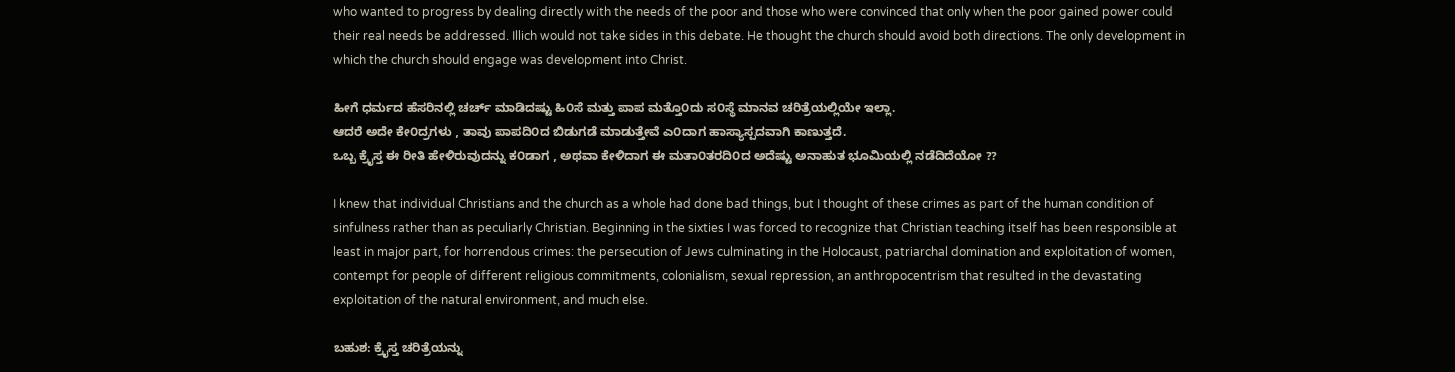who wanted to progress by dealing directly with the needs of the poor and those who were convinced that only when the poor gained power could their real needs be addressed. Illich would not take sides in this debate. He thought the church should avoid both directions. The only development in which the church should engage was development into Christ.

ಹೀಗೆ ಧರ್ಮದ ಹೆಸರಿನಲ್ಲಿ ಚರ್ಚ್ ಮಾಡಿದಷ್ಟು ಹಿ೦ಸೆ ಮತ್ತು ಪಾಪ ಮತ್ತೊ೦ದು ಸ೦ಸ್ಥೆ ಮಾನವ ಚರಿತ್ರೆಯಲ್ಲಿಯೇ ಇಲ್ಲಾ.
ಆದರೆ ಅದೇ ಕೇ೦ದ್ರಗಳು , ತಾವು ಪಾಪದಿ೦ದ ಬಿಡುಗಡೆ ಮಾಡುತ್ತೇವೆ ಎ೦ದಾಗ ಹಾಸ್ಯಾಸ್ಪದವಾಗಿ ಕಾಣುತ್ತದೆ.
ಒಬ್ಬ ಕ್ರೈಸ್ತ ಈ ರೀತಿ ಹೇಳಿರುವುದನ್ನು ಕ೦ಡಾಗ , ಅಥವಾ ಕೇಳಿದಾಗ ಈ ಮತಾ೦ತರದಿ೦ದ ಅದೆಷ್ಟು ಅನಾಹುತ ಭೂಮಿಯಲ್ಲಿ ನಡೆದಿದೆಯೋ ??

I knew that individual Christians and the church as a whole had done bad things, but I thought of these crimes as part of the human condition of sinfulness rather than as peculiarly Christian. Beginning in the sixties I was forced to recognize that Christian teaching itself has been responsible at least in major part, for horrendous crimes: the persecution of Jews culminating in the Holocaust, patriarchal domination and exploitation of women, contempt for people of different religious commitments, colonialism, sexual repression, an anthropocentrism that resulted in the devastating exploitation of the natural environment, and much else.

ಬಹುಶ: ಕ್ರೈಸ್ತ ಚರಿತ್ರೆಯನ್ನು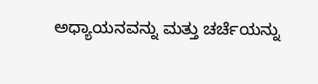ಅಧ್ಯಾಯನವನ್ನು ಮತ್ತು ಚರ್ಚೆಯನ್ನು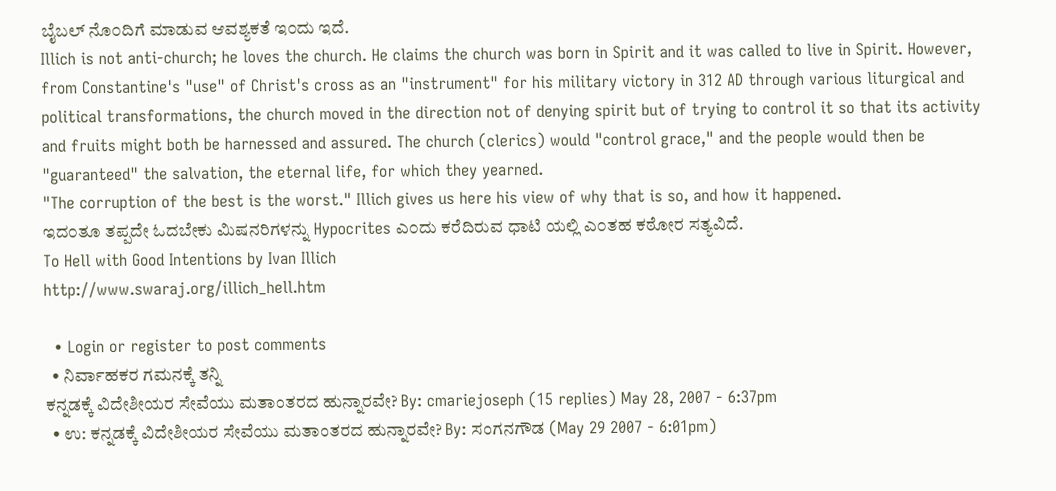ಬೈಬಲ್ ನೊ೦ದಿಗೆ ಮಾಡುವ ಆವಶ್ಯಕತೆ ಇ೦ದು ಇದೆ.
Illich is not anti-church; he loves the church. He claims the church was born in Spirit and it was called to live in Spirit. However, from Constantine's "use" of Christ's cross as an "instrument" for his military victory in 312 AD through various liturgical and political transformations, the church moved in the direction not of denying spirit but of trying to control it so that its activity and fruits might both be harnessed and assured. The church (clerics) would "control grace," and the people would then be "guaranteed" the salvation, the eternal life, for which they yearned.
"The corruption of the best is the worst." Illich gives us here his view of why that is so, and how it happened.
ಇದ೦ತೂ ತಪ್ಪದೇ ಓದಬೇಕು ಮಿಷನರಿಗಳನ್ನು Hypocrites ಎ೦ದು ಕರೆದಿರುವ ಧಾಟಿ ಯಲ್ಲಿ ಎ೦ತಹ ಕಠೋರ ಸತ್ಯವಿದೆ.
To Hell with Good Intentions by Ivan Illich
http://www.swaraj.org/illich_hell.htm

  • Login or register to post comments
  • ನಿರ್ವಾಹಕರ ಗಮನಕ್ಕೆ ತನ್ನಿ
ಕನ್ನಡಕ್ಕೆ ವಿದೇಶೀಯರ ಸೇವೆಯು ಮತಾಂತರದ ಹುನ್ನಾರವೇ? By: cmariejoseph (15 replies) May 28, 2007 - 6:37pm
  • ಉ: ಕನ್ನಡಕ್ಕೆ ವಿದೇಶೀಯರ ಸೇವೆಯು ಮತಾಂತರದ ಹುನ್ನಾರವೇ? By: ಸಂಗನಗೌಡ (May 29 2007 - 6:01pm)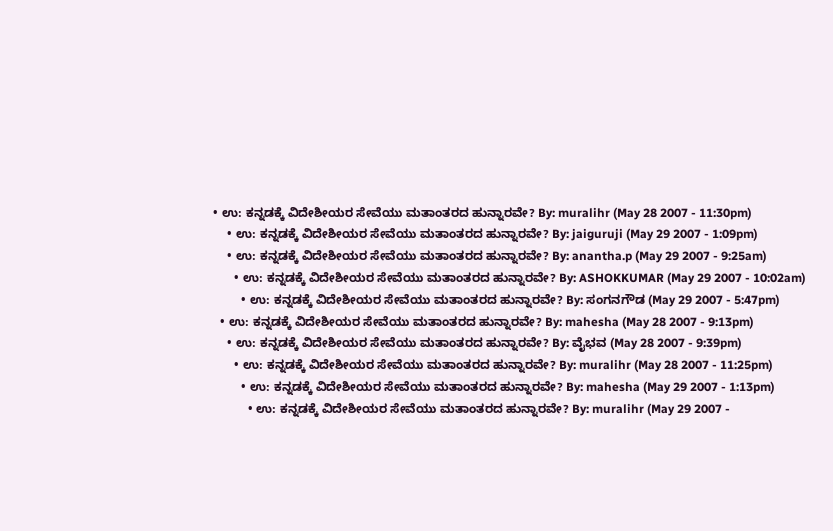• ಉ: ಕನ್ನಡಕ್ಕೆ ವಿದೇಶೀಯರ ಸೇವೆಯು ಮತಾಂತರದ ಹುನ್ನಾರವೇ? By: muralihr (May 28 2007 - 11:30pm)
    • ಉ: ಕನ್ನಡಕ್ಕೆ ವಿದೇಶೀಯರ ಸೇವೆಯು ಮತಾಂತರದ ಹುನ್ನಾರವೇ? By: jaiguruji (May 29 2007 - 1:09pm)
    • ಉ: ಕನ್ನಡಕ್ಕೆ ವಿದೇಶೀಯರ ಸೇವೆಯು ಮತಾಂತರದ ಹುನ್ನಾರವೇ? By: anantha.p (May 29 2007 - 9:25am)
      • ಉ: ಕನ್ನಡಕ್ಕೆ ವಿದೇಶೀಯರ ಸೇವೆಯು ಮತಾಂತರದ ಹುನ್ನಾರವೇ? By: ASHOKKUMAR (May 29 2007 - 10:02am)
        • ಉ: ಕನ್ನಡಕ್ಕೆ ವಿದೇಶೀಯರ ಸೇವೆಯು ಮತಾಂತರದ ಹುನ್ನಾರವೇ? By: ಸಂಗನಗೌಡ (May 29 2007 - 5:47pm)
  • ಉ: ಕನ್ನಡಕ್ಕೆ ವಿದೇಶೀಯರ ಸೇವೆಯು ಮತಾಂತರದ ಹುನ್ನಾರವೇ? By: mahesha (May 28 2007 - 9:13pm)
    • ಉ: ಕನ್ನಡಕ್ಕೆ ವಿದೇಶೀಯರ ಸೇವೆಯು ಮತಾಂತರದ ಹುನ್ನಾರವೇ? By: ವೈಭವ (May 28 2007 - 9:39pm)
      • ಉ: ಕನ್ನಡಕ್ಕೆ ವಿದೇಶೀಯರ ಸೇವೆಯು ಮತಾಂತರದ ಹುನ್ನಾರವೇ? By: muralihr (May 28 2007 - 11:25pm)
        • ಉ: ಕನ್ನಡಕ್ಕೆ ವಿದೇಶೀಯರ ಸೇವೆಯು ಮತಾಂತರದ ಹುನ್ನಾರವೇ? By: mahesha (May 29 2007 - 1:13pm)
          • ಉ: ಕನ್ನಡಕ್ಕೆ ವಿದೇಶೀಯರ ಸೇವೆಯು ಮತಾಂತರದ ಹುನ್ನಾರವೇ? By: muralihr (May 29 2007 -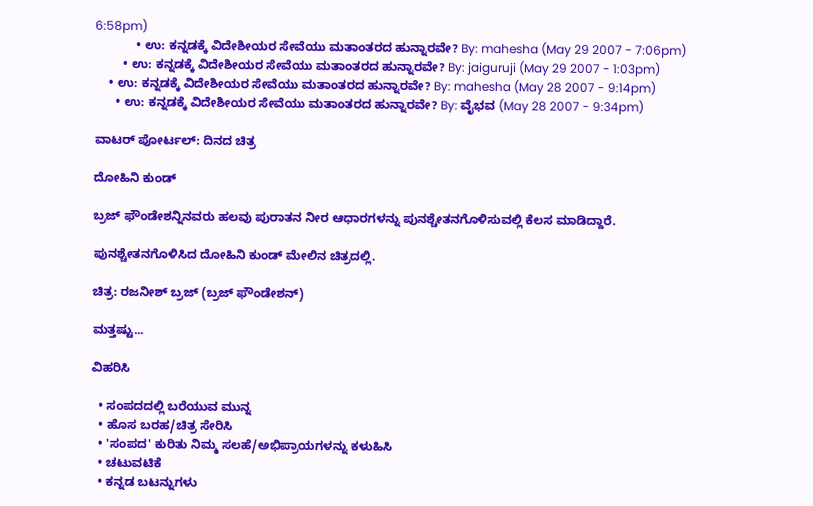6:58pm)
            • ಉ: ಕನ್ನಡಕ್ಕೆ ವಿದೇಶೀಯರ ಸೇವೆಯು ಮತಾಂತರದ ಹುನ್ನಾರವೇ? By: mahesha (May 29 2007 - 7:06pm)
        • ಉ: ಕನ್ನಡಕ್ಕೆ ವಿದೇಶೀಯರ ಸೇವೆಯು ಮತಾಂತರದ ಹುನ್ನಾರವೇ? By: jaiguruji (May 29 2007 - 1:03pm)
    • ಉ: ಕನ್ನಡಕ್ಕೆ ವಿದೇಶೀಯರ ಸೇವೆಯು ಮತಾಂತರದ ಹುನ್ನಾರವೇ? By: mahesha (May 28 2007 - 9:14pm)
      • ಉ: ಕನ್ನಡಕ್ಕೆ ವಿದೇಶೀಯರ ಸೇವೆಯು ಮತಾಂತರದ ಹುನ್ನಾರವೇ? By: ವೈಭವ (May 28 2007 - 9:34pm)

ವಾಟರ್ ಪೋರ್ಟಲ್: ದಿನದ ಚಿತ್ರ

ದೋಹಿನಿ ಕುಂಡ್

ಬ್ರಜ್ ಫೌಂಡೇಶನ್ನಿನವರು ಹಲವು ಪುರಾತನ ನೀರ ಆಧಾರಗಳನ್ನು ಪುನಶ್ಚೇತನಗೊಳಿಸುವಲ್ಲಿ ಕೆಲಸ ಮಾಡಿದ್ದಾರೆ.

ಪುನಶ್ಚೇತನಗೊಳಿಸಿದ ದೋಹಿನಿ ಕುಂಡ್ ಮೇಲಿನ ಚಿತ್ರದಲ್ಲಿ.

ಚಿತ್ರ: ರಜನೀಶ್ ಬ್ರಜ್ (ಬ್ರಜ್ ಫೌಂಡೇಶನ್)

ಮತ್ತಷ್ಟು...

ವಿಹರಿಸಿ

  • ಸಂಪದದಲ್ಲಿ ಬರೆಯುವ ಮುನ್ನ
  • ಹೊಸ ಬರಹ/ಚಿತ್ರ ಸೇರಿಸಿ
  • 'ಸಂಪದ' ಕುರಿತು ನಿಮ್ಮ ಸಲಹೆ/ಅಭಿಪ್ರಾಯಗಳನ್ನು ಕಳುಹಿಸಿ
  • ಚಟುವಟಿಕೆ
  • ಕನ್ನಡ ಬಟನ್ನುಗಳು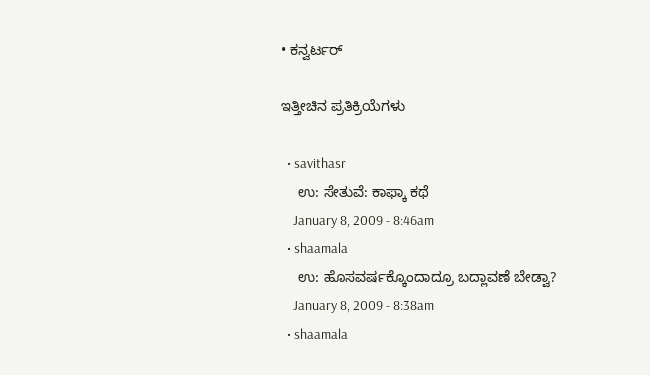• ಕನ್ವರ್ಟರ್

ಇತ್ತೀಚಿನ ಪ್ರತಿಕ್ರಿಯೆಗಳು

  • savithasr
    ಉ: ಸೇತುವೆ: ಕಾಫ್ಕಾ ಕಥೆ
    January 8, 2009 - 8:46am
  • shaamala
    ಉ: ಹೊಸವರ್ಷಕ್ಕೊಂದಾದ್ರೂ ಬದ್ಲಾವಣೆ ಬೇಡ್ವಾ?
    January 8, 2009 - 8:38am
  • shaamala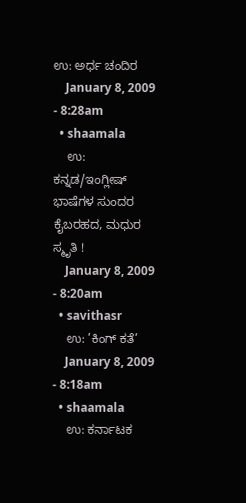ಉ: ಅರ್ಧ ಚಂದಿರ
    January 8, 2009 - 8:28am
  • shaamala
    ಉ: ಕನ್ನಡ/ಇಂಗ್ಲೀಷ್ ಭಾಷೆಗಳ ಸುಂದರ ಕೈಬರಹದ, ಮಧುರ ಸ್ಮೃತಿ !
    January 8, 2009 - 8:20am
  • savithasr
    ಉ: ’ಕಿಂಗ್ ಕತೆ’
    January 8, 2009 - 8:18am
  • shaamala
    ಉ: ಕರ್ನಾಟಕ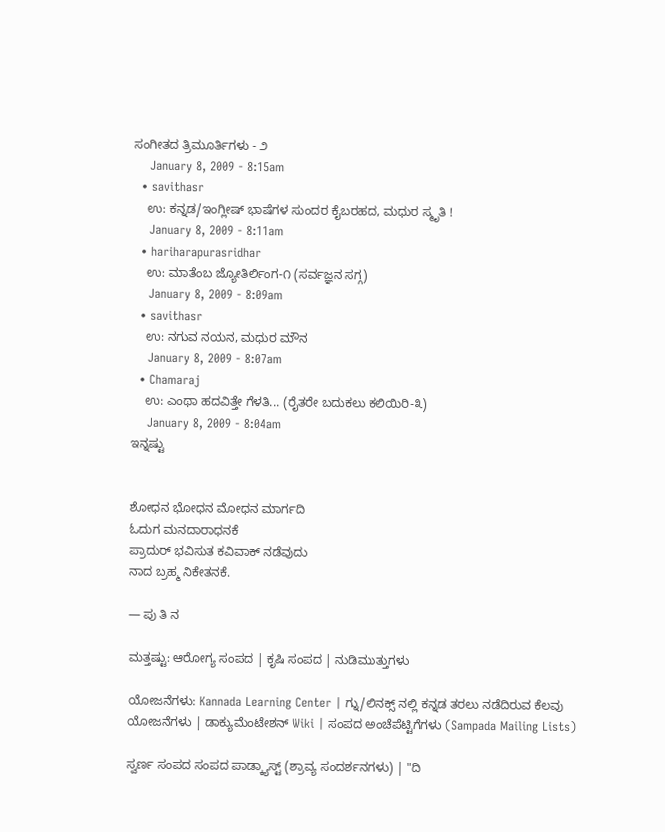ಸಂಗೀತದ ತ್ರಿಮೂರ್ತಿಗಳು - ೨
    January 8, 2009 - 8:15am
  • savithasr
    ಉ: ಕನ್ನಡ/ಇಂಗ್ಲೀಷ್ ಭಾಷೆಗಳ ಸುಂದರ ಕೈಬರಹದ, ಮಧುರ ಸ್ಮೃತಿ !
    January 8, 2009 - 8:11am
  • hariharapurasridhar
    ಉ: ಮಾತೆಂಬ ಜ್ಯೋತಿರ್ಲಿಂಗ-೧ (ಸರ್ವಜ್ಞನ ಸಗ್ಗ)
    January 8, 2009 - 8:09am
  • savithasr
    ಉ: ನಗುವ ನಯನ, ಮಧುರ ಮೌನ
    January 8, 2009 - 8:07am
  • Chamaraj
    ಉ: ಎಂಥಾ ಹದವಿತ್ತೇ ಗೆಳತಿ... (ರೈತರೇ ಬದುಕಲು ಕಲಿಯಿರಿ-೩)
    January 8, 2009 - 8:04am
ಇನ್ನಷ್ಟು


ಶೋಧನ ಭೋಧನ ಮೋಧನ ಮಾರ್ಗದಿ
ಓದುಗ ಮನದಾರಾಧನಕೆ
ಪ್ರಾದುರ್ ಭವಿಸುತ ಕವಿವಾಕ್ ನಡೆವುದು
ನಾದ ಬ್ರಹ್ಮ ನಿಕೇತನಕೆ.

— ಪು ತಿ ನ

ಮತ್ತಷ್ಟು: ಆರೋಗ್ಯ ಸಂಪದ | ಕೃಷಿ ಸಂಪದ | ನುಡಿಮುತ್ತುಗಳು

ಯೋಜನೆಗಳು: Kannada Learning Center | ಗ್ನು/ಲಿನಕ್ಸ್ ನಲ್ಲಿ ಕನ್ನಡ ತರಲು ನಡೆದಿರುವ ಕೆಲವು ಯೋಜನೆಗಳು | ಡಾಕ್ಯುಮೆಂಟೇಶನ್ Wiki | ಸಂಪದ ಅಂಚೆಪೆಟ್ಟಿಗೆಗಳು (Sampada Mailing Lists)

ಸ್ವರ್ಣ ಸಂಪದ ಸಂಪದ ಪಾಡ್ಕ್ಯಾಸ್ಟ್ (ಶ್ರಾವ್ಯ ಸಂದರ್ಶನಗಳು) | "ದಿ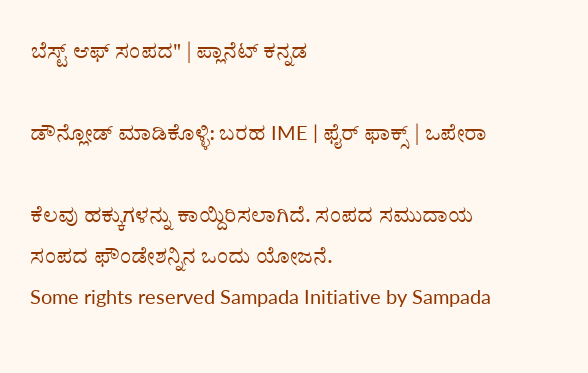ಬೆಸ್ಟ್ ಆಫ್ ಸಂಪದ" | ಪ್ಲಾನೆಟ್ ಕನ್ನಡ

ಡೌನ್ಲೋಡ್ ಮಾಡಿಕೊಳ್ಳಿ: ಬರಹ IME | ಫೈರ್ ಫಾಕ್ಸ್ | ಒಪೇರಾ

ಕೆಲವು ಹಕ್ಕುಗಳನ್ನು ಕಾಯ್ದಿರಿಸಲಾಗಿದೆ. ಸಂಪದ ಸಮುದಾಯ ಸಂಪದ ಫೌಂಡೇಶನ್ನಿನ ಒಂದು ಯೋಜನೆ.
Some rights reserved Sampada Initiative by Sampada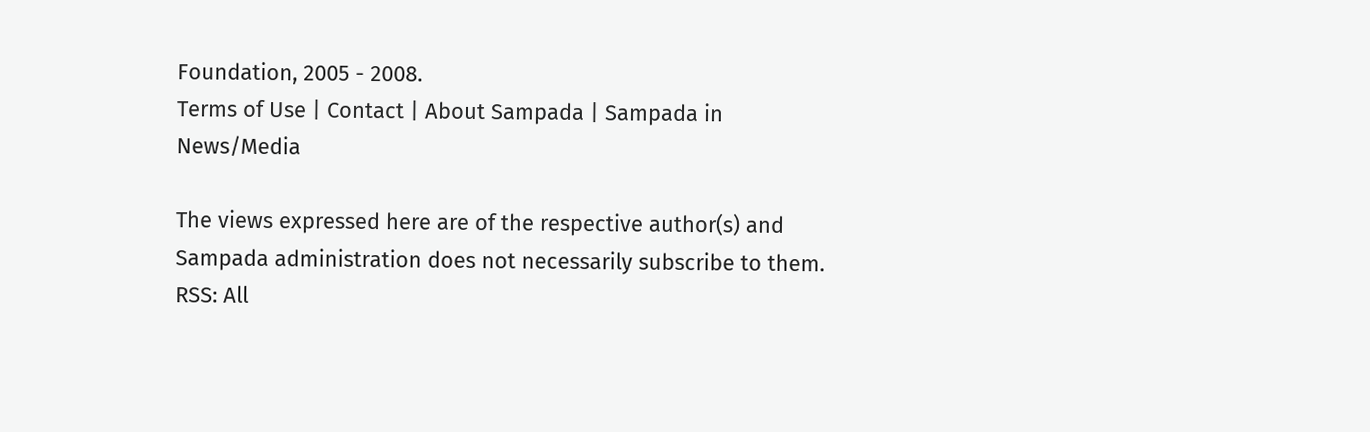Foundation, 2005 - 2008.
Terms of Use | Contact | About Sampada | Sampada in News/Media

The views expressed here are of the respective author(s) and Sampada administration does not necessarily subscribe to them.
RSS: All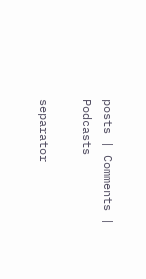posts | Comments | Podcasts

separator